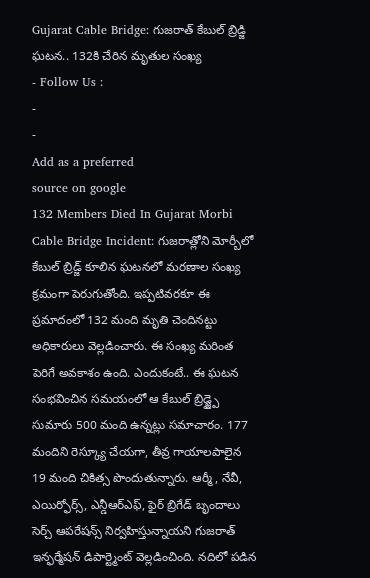Gujarat Cable Bridge: గుజరాత్ కేబుల్ బ్రిడ్జి ఘటన.. 132కి చేరిన మృతుల సంఖ్య
- Follow Us :
-
-
Add as a preferred
source on google
132 Members Died In Gujarat Morbi Cable Bridge Incident: గుజరాత్లోని మోర్బీలో కేబుల్ బ్రిడ్జ్ కూలిన ఘటనలో మరణాల సంఖ్య క్రమంగా పెరుగుతోంది. ఇప్పటివరకూ ఈ ప్రమాదంలో 132 మంది మృతి చెందినట్టు అధికారులు వెల్లడించారు. ఈ సంఖ్య మరింత పెరిగే అవకాశం ఉంది. ఎందుకంటే.. ఈ ఘటన సంభవించిన సమయంలో ఆ కేబుల్ బ్రిడ్జ్పై సుమారు 500 మంది ఉన్నట్లు సమాచారం. 177 మందిని రెస్క్యూ చేయగా, తీవ్ర గాయాలపాలైన 19 మంది చికిత్స పొందుతున్నారు. ఆర్మీ, నేవీ, ఎయిర్ఫోర్స్, ఎన్డీఆర్ఎఫ్, ఫైర్ బ్రిగేడ్ బృందాలు సెర్చ్ ఆపరేషన్స్ నిర్వహిస్తున్నాయని గుజరాత్ ఇన్ఫర్మేషన్ డిపార్ట్మెంట్ వెల్లడించింది. నదిలో పడిన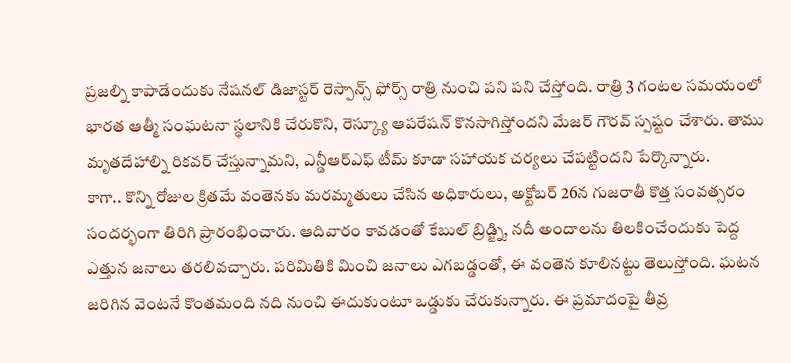ప్రజల్ని కాపాడేందుకు నేషనల్ డిజాస్టర్ రెస్పాన్స్ ఫోర్స్ రాత్రి నుంచి పని పని చేస్తోంది. రాత్రి 3 గంటల సమయంలో భారత ఆత్మీ సంఘటనా స్థలానికి చేరుకొని, రెస్క్యూ ఆపరేషన్ కొనసాగిస్తోందని మేజర్ గౌరవ్ స్పష్టం చేశారు. తాము మృతదేహాల్ని రికవర్ చేస్తున్నామని, ఎన్డీఆర్ఎఫ్ టీమ్ కూడా సహాయక చర్యలు చేపట్టిందని పేర్కొన్నారు.
కాగా.. కొన్ని రోజుల క్రితమే వంతెనకు మరమ్మతులు చేసిన అధికారులు, అక్టోబర్ 26న గుజరాతీ కొత్త సంవత్సరం సందర్భంగా తిరిగి ప్రారంభించారు. ఆదివారం కావడంతో కేబుల్ బ్రిడ్జ్ని, నదీ అందాలను తిలకించేందుకు పెద్ద ఎత్తున జనాలు తరలివచ్చారు. పరిమితికి మించి జనాలు ఎగబడ్డంతో, ఈ వంతెన కూలినట్టు తెలుస్తోంది. ఘటన జరిగిన వెంటనే కొంతమంది నది నుంచి ఈదుకుంటూ ఒడ్డుకు చేరుకున్నారు. ఈ ప్రమాదంపై తీవ్ర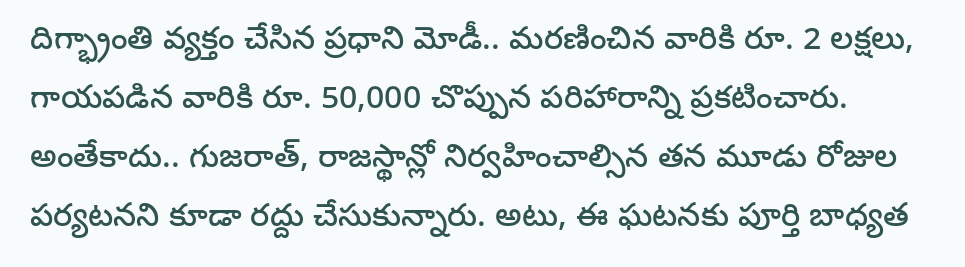దిగ్భ్రాంతి వ్యక్తం చేసిన ప్రధాని మోడీ.. మరణించిన వారికి రూ. 2 లక్షలు, గాయపడిన వారికి రూ. 50,000 చొప్పున పరిహారాన్ని ప్రకటించారు. అంతేకాదు.. గుజరాత్, రాజస్థాన్లో నిర్వహించాల్సిన తన మూడు రోజుల పర్యటనని కూడా రద్దు చేసుకున్నారు. అటు, ఈ ఘటనకు పూర్తి బాధ్యత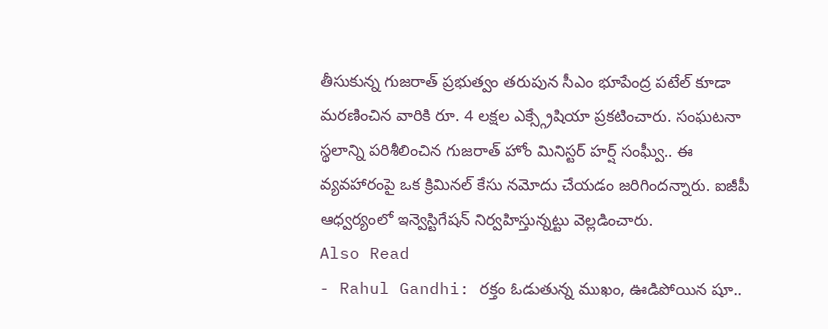తీసుకున్న గుజరాత్ ప్రభుత్వం తరుపున సీఎం భూపేంద్ర పటేల్ కూడా మరణించిన వారికి రూ. 4 లక్షల ఎక్స్గ్రేషియా ప్రకటించారు. సంఘటనా స్థలాన్ని పరిశీలించిన గుజరాత్ హోం మినిస్టర్ హర్ష్ సంఘ్వీ.. ఈ వ్యవహారంపై ఒక క్రిమినల్ కేసు నమోదు చేయడం జరిగిందన్నారు. ఐజీపీ ఆధ్వర్యంలో ఇన్వెస్టిగేషన్ నిర్వహిస్తున్నట్టు వెల్లడించారు.
Also Read
- Rahul Gandhi: రక్తం ఓడుతున్న ముఖం, ఊడిపోయిన షూ..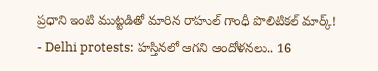ప్రధాని ఇంటి ముట్టడితో మారిన రాహుల్ గాంధీ పొలిటికల్ మార్క్!
- Delhi protests: హస్తినలో ఆగని ఆందోళనలు.. 16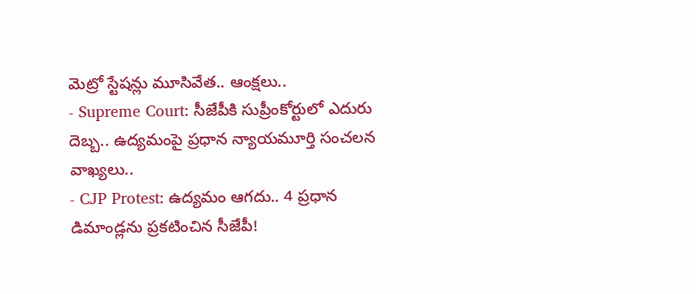మెట్రో స్టేషన్లు మూసివేత.. ఆంక్షలు..
- Supreme Court: సీజేపీకి సుప్రీంకోర్టులో ఎదురు దెబ్బ.. ఉద్యమంపై ప్రధాన న్యాయమూర్తి సంచలన వాఖ్యలు..
- CJP Protest: ఉద్యమం ఆగదు.. 4 ప్రధాన డిమాండ్లను ప్రకటించిన సీజేపీ!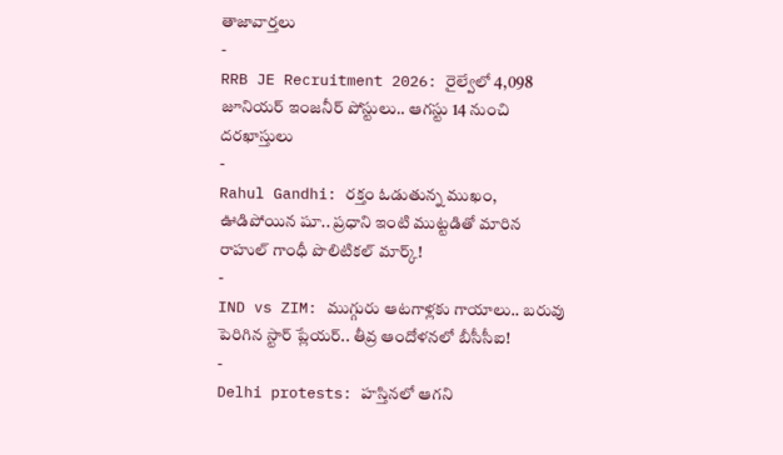తాజావార్తలు
-
RRB JE Recruitment 2026: రైల్వేలో 4,098 జూనియర్ ఇంజనీర్ పోస్టులు.. ఆగస్టు 14 నుంచి దరఖాస్తులు
-
Rahul Gandhi: రక్తం ఓడుతున్న ముఖం, ఊడిపోయిన షూ.. ప్రధాని ఇంటి ముట్టడితో మారిన రాహుల్ గాంధీ పొలిటికల్ మార్క్!
-
IND vs ZIM: ముగ్గురు ఆటగాళ్లకు గాయాలు.. బరువు పెరిగిన స్టార్ ప్లేయర్.. తీవ్ర ఆందోళనలో బీసీసీఐ!
-
Delhi protests: హస్తినలో ఆగని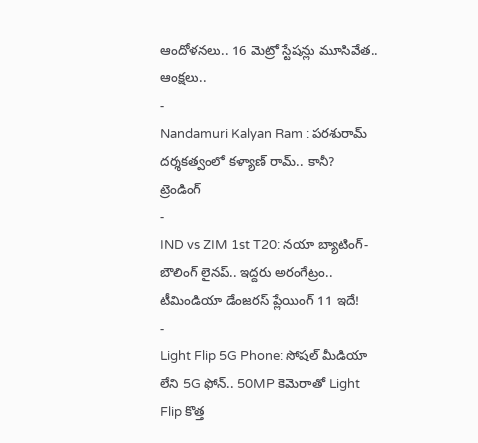ఆందోళనలు.. 16 మెట్రో స్టేషన్లు మూసివేత.. ఆంక్షలు..
-
Nandamuri Kalyan Ram : పరశురామ్ దర్శకత్వంలో కళ్యాణ్ రామ్.. కానీ?
ట్రెండింగ్
-
IND vs ZIM 1st T20: నయా బ్యాటింగ్-బౌలింగ్ లైనప్.. ఇద్దరు అరంగేట్రం.. టీమిండియా డేంజరస్ ప్లేయింగ్ 11 ఇదే!
-
Light Flip 5G Phone: సోషల్ మీడియా లేని 5G ఫోన్.. 50MP కెమెరాతో Light Flip కొత్త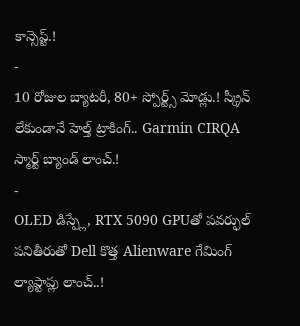కాన్సెప్ట్.!
-
10 రోజుల బ్యాటరీ, 80+ స్పోర్ట్స్ మోడ్లు.! స్క్రీన్ లేకుండానే హెల్త్ ట్రాకింగ్.. Garmin CIRQA స్మార్ట్ బ్యాండ్ లాంచ్.!
-
OLED డిస్ప్లే, RTX 5090 GPUతో పవర్ఫుల్ పనితీరుతో Dell కొత్త Alienware గేమింగ్ ల్యాప్టాప్లు లాంచ్..!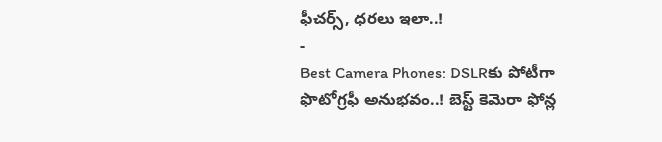ఫీచర్స్, ధరలు ఇలా..!
-
Best Camera Phones: DSLRకు పోటీగా ఫొటోగ్రఫీ అనుభవం..! బెస్ట్ కెమెరా ఫోన్ల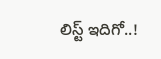లిస్ట్ ఇదిగో..!